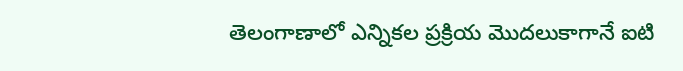తెలంగాణాలో ఎన్నికల ప్రక్రియ మొదలుకాగానే ఐటి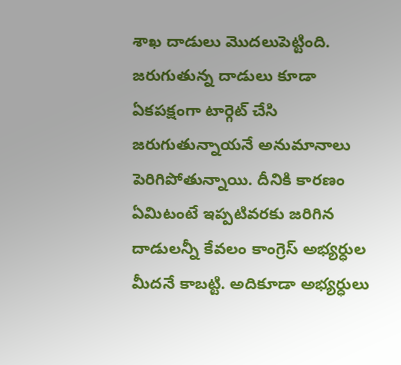శాఖ దాడులు మొదలుపెట్టింది. జరుగుతున్న దాడులు కూడా ఏకపక్షంగా టార్గెట్ చేసి జరుగుతున్నాయనే అనుమానాలు పెరిగిపోతున్నాయి. దీనికి కారణం ఏమిటంటే ఇప్పటివరకు జరిగిన దాడులన్నీ కేవలం కాంగ్రెస్ అభ్యర్ధుల మీదనే కాబట్టి. అదికూడా అభ్యర్ధులు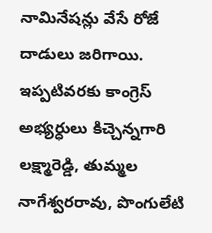నామినేషన్లు వేసే రోజే దాడులు జరిగాయి. ఇప్పటివరకు కాంగ్రెస్ అభ్యర్ధులు కిచ్చెన్నగారి లక్ష్మారెడ్డి, తుమ్మల నాగేశ్వరరావు, పొంగులేటి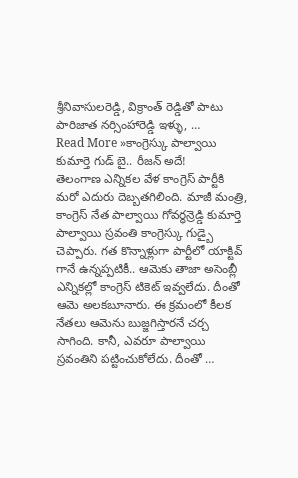శ్రీనివాసులరెడ్డి, విక్రాంత్ రెడ్డితో పాటు పారిజాత నర్సింహారెడ్డి ఇళ్ళు, …
Read More »కాంగ్రెస్కు పాల్వాయి కుమార్తె గుడ్ బై.. రీజన్ అదే!
తెలంగాణ ఎన్నికల వేళ కాంగ్రెస్ పార్టీకి మరో ఎదురు దెబ్బతగిలింది. మాజీ మంత్రి, కాంగ్రెస్ నేత పాల్వాయి గోవర్ధన్రెడ్డి కుమార్తె పాల్వాయి స్రవంతి కాంగ్రెస్కు గుడ్బై చెప్పారు. గత కొన్నాళ్లుగా పార్టీలో యాక్టివ్ గానే ఉన్నప్పటికీ.. ఆమెకు తాజా అసెంబ్లీ ఎన్నికల్లో కాంగ్రెస్ టికెట్ ఇవ్వలేదు. దీంతో ఆమె అలకబూనారు. ఈ క్రమంలో కీలక నేతలు ఆమెను బుజ్జగిస్తారనే చర్చ సాగింది. కానీ, ఎవరూ పాల్వాయి స్రవంతిని పట్టించుకోలేదు. దీంతో …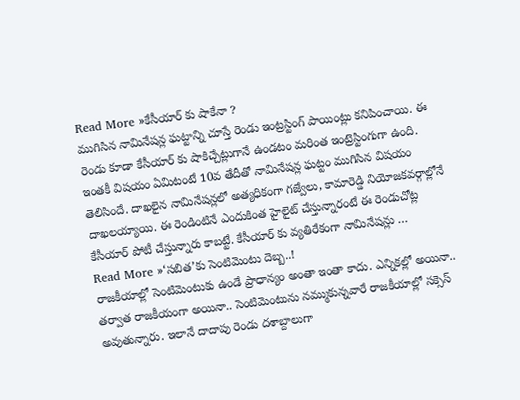Read More »కేసీయార్ కు షాకేనా ?
ముగిసిన నామినేషన్ల ఘట్టాన్ని చూస్తే రెండు ఇంట్రస్టింగ్ పాయింట్లు కనిపించాయి. ఈ రెండు కూడా కేసీయార్ కు షాకిచ్చేట్లుగానే ఉండటం మరింత ఇంట్రెస్టింగుగా ఉంది. ఇంతకీ విషయం ఏమిటంటే 10వ తేదీతో నామినేషన్ల ఘట్టం ముగిసిన విషయం తెలిసిందే. దాఖలైన నామినేషన్లలో అత్యధికంగా గజ్వేలు, కామారెడ్డి నియోజకవర్గాల్లోనే దాఖలయ్యాయి. ఈ రెండింటినే ఎందుకింత హైలైట్ చేస్తున్నారంటే ఈ రెండుచోట్ల కేసీయార్ పోటీ చేస్తున్నారు కాబట్టే. కేసీయార్ కు వ్యతిరేకంగా నామినేషన్లు …
Read More »‘సబిత’కు సెంటిమెంటు దెబ్బ..!
రాజకీయాల్లో సెంటిమెంటుకు ఉండే ప్రాధాన్యం అంతా ఇంతా కాదు. ఎన్నికల్లో అయినా.. తర్వాత రాజకీయంగా అయినా.. సెంటిమెంటును నమ్ముకున్నవారే రాజకీయాల్లో సక్సెస్ అవుతున్నారు. ఇలానే దాదాపు రెండు దశాబ్దాలుగా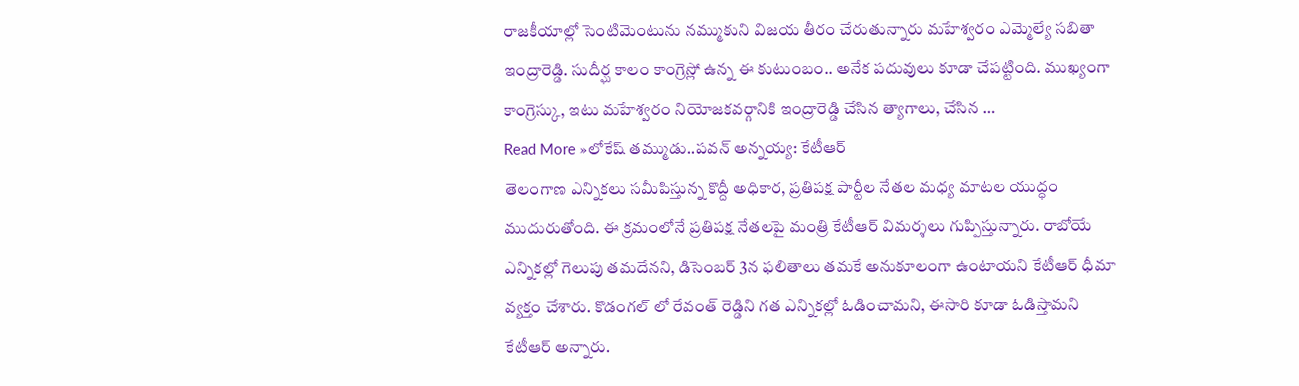రాజకీయాల్లో సెంటిమెంటును నమ్ముకుని విజయ తీరం చేరుతున్నారు మహేశ్వరం ఎమ్మెల్యే సబితా ఇంద్రారెడ్డి. సుదీర్ఘ కాలం కాంగ్రెస్లో ఉన్న ఈ కుటుంబం.. అనేక పదువులు కూడా చేపట్టింది. ముఖ్యంగా కాంగ్రెస్కు, ఇటు మహేశ్వరం నియోజకవర్గానికి ఇంద్రారెడ్డి చేసిన త్యాగాలు, చేసిన …
Read More »లోకేష్ తమ్ముడు..పవన్ అన్నయ్య: కేటీఆర్
తెలంగాణ ఎన్నికలు సమీపిస్తున్న కొద్దీ అధికార, ప్రతిపక్ష పార్టీల నేతల మధ్య మాటల యుద్ధం ముదురుతోంది. ఈ క్రమంలోనే ప్రతిపక్ష నేతలపై మంత్రి కేటీఆర్ విమర్శలు గుప్పిస్తున్నారు. రాబోయే ఎన్నికల్లో గెలుపు తమదేనని, డిసెంబర్ 3న ఫలితాలు తమకే అనుకూలంగా ఉంటాయని కేటీఆర్ ధీమా వ్యక్తం చేశారు. కొడంగల్ లో రేవంత్ రెడ్డిని గత ఎన్నికల్లో ఓడించామని, ఈసారి కూడా ఓడిస్తామని కేటీఆర్ అన్నారు.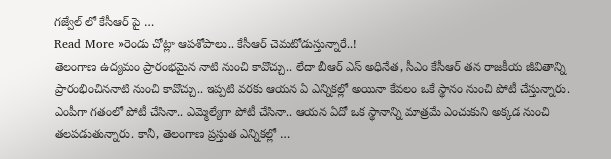గజ్వేల్ లో కేసీఆర్ పై …
Read More »రెండు చోట్లా ఆపశోపాలు.. కేసీఆర్ చెమటోడుస్తున్నారే..!
తెలంగాణ ఉద్యమం ప్రారంభమైన నాటి నుంచి కావొచ్చు.. లేదా బీఆర్ ఎస్ అధినేత, సీఎం కేసీఆర్ తన రాజకీయ జీవితాన్ని ప్రారంభించిననాటి నుంచి కావొచ్చు.. ఇప్పటి వరకు ఆయన ఏ ఎన్నికల్లో అయినా కేవలం ఒకే స్థానం నుంచి పోటీ చేస్తున్నారు. ఎంపీగా గతంలో పోటీ చేసినా.. ఎమ్మెల్యేగా పోటీ చేసినా.. ఆయన ఏదో ఒక స్థానాన్ని మాత్రమే ఎంచుకుని అక్కడ నుంచి తలపడుతున్నారు. కానీ, తెలంగాణ ప్రస్తుత ఎన్నికల్లో …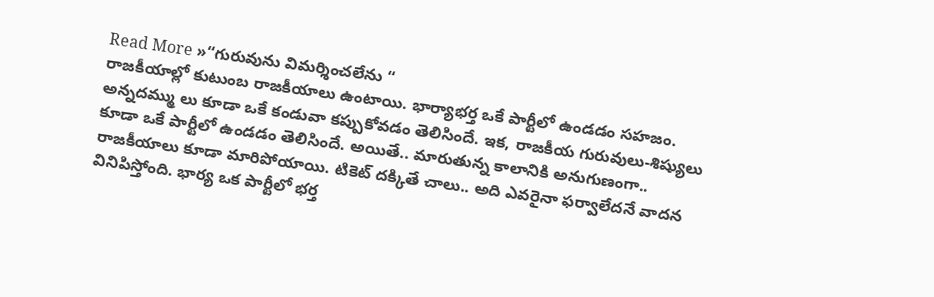Read More »“గురువును విమర్శించలేను “
రాజకీయాల్లో కుటుంబ రాజకీయాలు ఉంటాయి. భార్యాభర్త ఒకే పార్టీలో ఉండడం సహజం. అన్నదమ్ము లు కూడా ఒకే కండువా కప్పుకోవడం తెలిసిందే. ఇక, రాజకీయ గురువులు-శిష్యులు కూడా ఒకే పార్టీలో ఉండడం తెలిసిందే. అయితే.. మారుతున్న కాలానికి అనుగుణంగా.. రాజకీయాలు కూడా మారిపోయాయి. టికెట్ దక్కితే చాలు.. అది ఎవరైనా ఫర్వాలేదనే వాదన వినిపిస్తోంది. భార్య ఒక పార్టీలో భర్త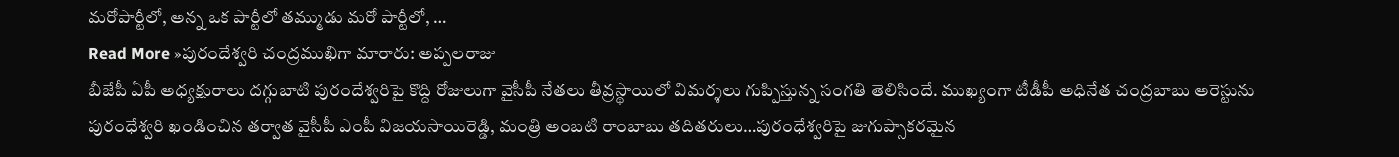మరోపార్టీలో, అన్న ఒక పార్టీలో తమ్ముడు మరో పార్టీలో, …
Read More »పురందేశ్వరి చంద్రముఖిగా మారారు: అప్పలరాజు
బీజేపీ ఏపీ అధ్యక్షురాలు దగ్గుబాటి పురందేశ్వరిపై కొద్ది రోజులుగా వైసీపీ నేతలు తీవ్రస్థాయిలో విమర్శలు గుప్పిస్తున్న సంగతి తెలిసిందే. ముఖ్యంగా టీడీపీ అధినేత చంద్రబాబు అరెస్టును పురంధేశ్వరి ఖండించిన తర్వాత వైసీపీ ఎంపీ విజయసాయిరెడ్డి, మంత్రి అంబటి రాంబాబు తదితరులు…పురంధేశ్వరిపై జుగుప్సాకరమైన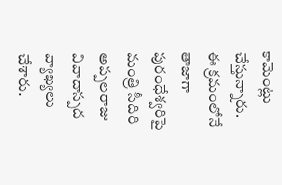కామెంట్లు చేస్తున్నారు. ఈ క్రమంలోనే తాజాగా పురంధేశ్వరిపై మంత్రి సీదిరి అప్పలరాజు వివాదాస్పద వ్యాఖ్యలు చేశారు.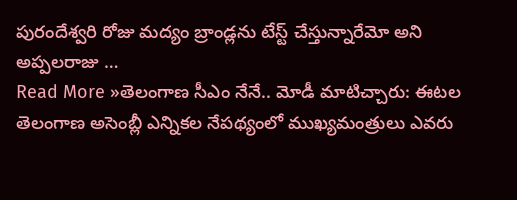పురందేశ్వరి రోజు మద్యం బ్రాండ్లను టేస్ట్ చేస్తున్నారేమో అని అప్పలరాజు …
Read More »తెలంగాణ సీఎం నేనే.. మోడీ మాటిచ్చారు: ఈటల
తెలంగాణ అసెంబ్లీ ఎన్నికల నేపథ్యంలో ముఖ్యమంత్రులు ఎవరు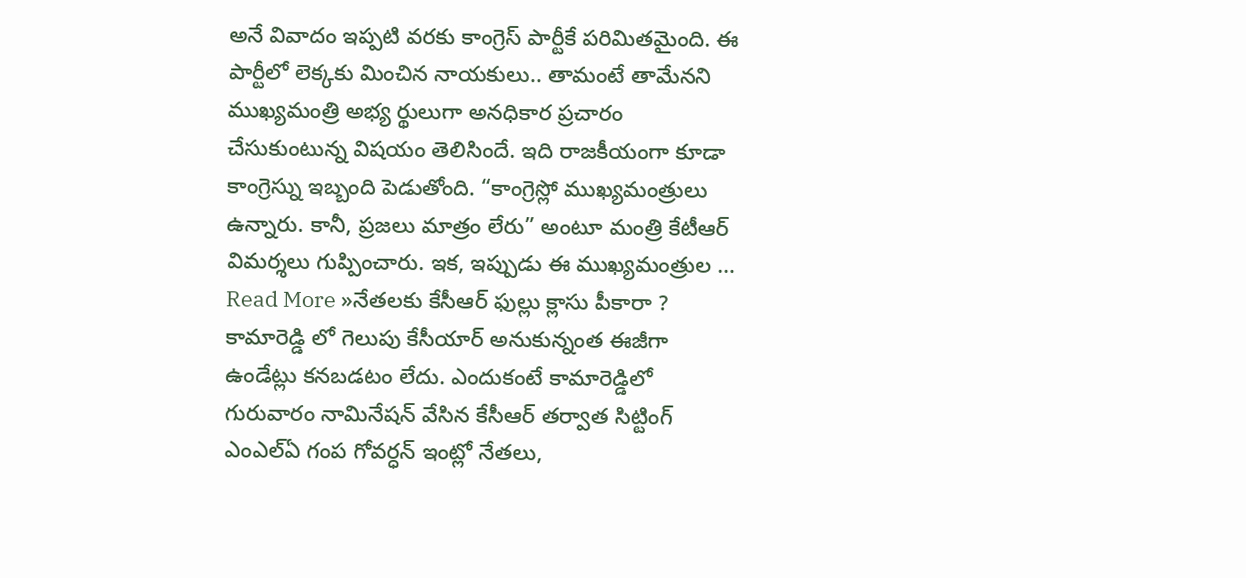అనే వివాదం ఇప్పటి వరకు కాంగ్రెస్ పార్టీకే పరిమితమైంది. ఈ పార్టీలో లెక్కకు మించిన నాయకులు.. తామంటే తామేనని ముఖ్యమంత్రి అభ్య ర్థులుగా అనధికార ప్రచారం చేసుకుంటున్న విషయం తెలిసిందే. ఇది రాజకీయంగా కూడా కాంగ్రెస్ను ఇబ్బంది పెడుతోంది. “కాంగ్రెస్లో ముఖ్యమంత్రులు ఉన్నారు. కానీ, ప్రజలు మాత్రం లేరు” అంటూ మంత్రి కేటీఆర్ విమర్శలు గుప్పించారు. ఇక, ఇప్పుడు ఈ ముఖ్యమంత్రుల …
Read More »నేతలకు కేసీఆర్ ఫుల్లు క్లాసు పీకారా ?
కామారెడ్డి లో గెలుపు కేసీయార్ అనుకున్నంత ఈజీగా ఉండేట్లు కనబడటం లేదు. ఎందుకంటే కామారెడ్డిలో గురువారం నామినేషన్ వేసిన కేసీఆర్ తర్వాత సిట్టింగ్ ఎంఎల్ఏ గంప గోవర్ధన్ ఇంట్లో నేతలు,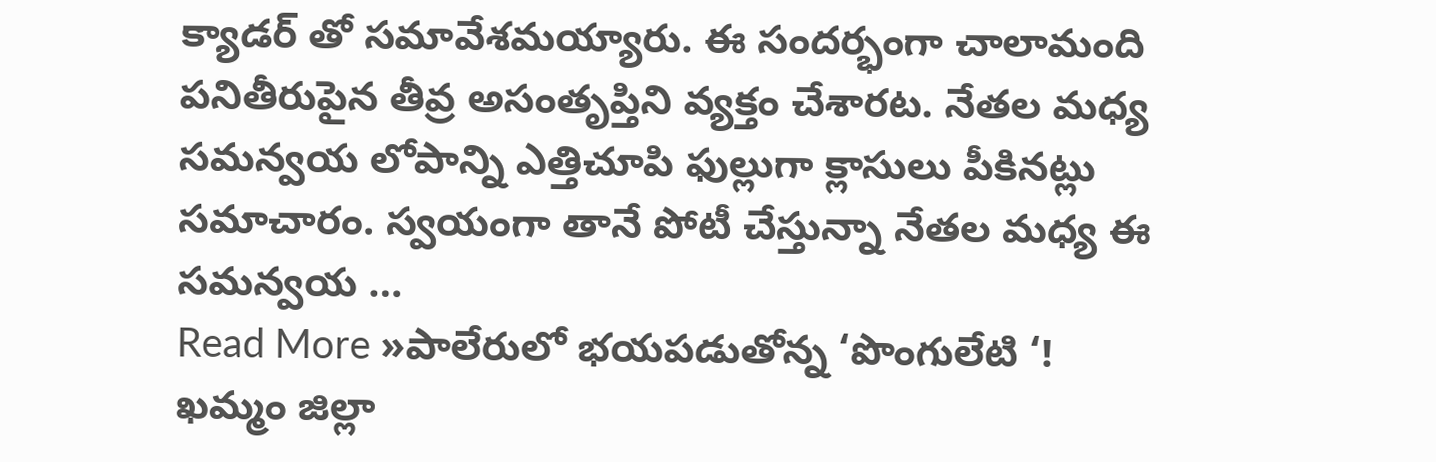క్యాడర్ తో సమావేశమయ్యారు. ఈ సందర్భంగా చాలామంది పనితీరుపైన తీవ్ర అసంతృప్తిని వ్యక్తం చేశారట. నేతల మధ్య సమన్వయ లోపాన్ని ఎత్తిచూపి ఫుల్లుగా క్లాసులు పీకినట్లు సమాచారం. స్వయంగా తానే పోటీ చేస్తున్నా నేతల మధ్య ఈ సమన్వయ …
Read More »పాలేరులో భయపడుతోన్న ‘పొంగులేటి ‘!
ఖమ్మం జిల్లా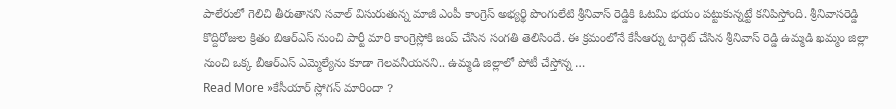పాలేరులో గెలిచి తీరుతానని సవాల్ విసురుతున్న మాజీ ఎంపీ కాంగ్రెస్ అభ్యర్థి పొంగులేటి శ్రీనివాస్ రెడ్డికి ఓటమి భయం పట్టుకున్నట్టే కనిపిస్తోంది. శ్రీనివాసరెడ్డి కొద్దిరోజుల క్రితం బిఆర్ఎస్ నుంచి పార్టీ మారి కాంగ్రెస్లోకి జంప్ చేసిన సంగతి తెలిసిందే. ఈ క్రమంలోనే కేసీఆర్ను టార్గెట్ చేసిన శ్రీనివాస్ రెడ్డి ఉమ్మడి ఖమ్మం జిల్లా నుంచి ఒక్క బీఆర్ఎస్ ఎమ్మెల్యేను కూడా గెలవనీయనని.. ఉమ్మడి జిల్లాలో పోటీ చేస్తోన్న …
Read More »కేసీయార్ స్లోగన్ మారిందా ?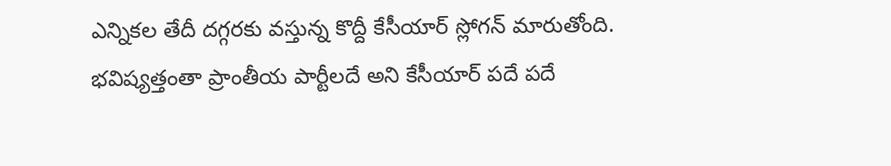ఎన్నికల తేదీ దగ్గరకు వస్తున్న కొద్దీ కేసీయార్ స్లోగన్ మారుతోంది. భవిష్యత్తంతా ప్రాంతీయ పార్టీలదే అని కేసీయార్ పదే పదే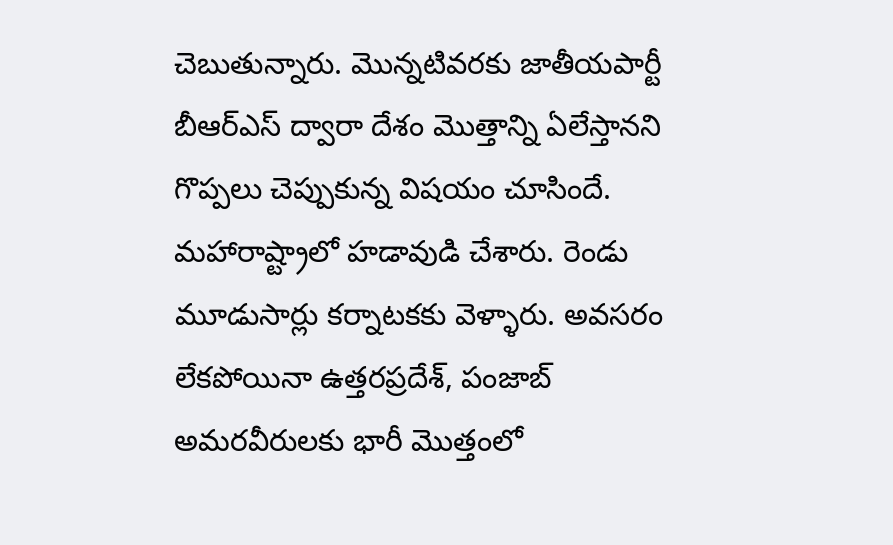చెబుతున్నారు. మొన్నటివరకు జాతీయపార్టీ బీఆర్ఎస్ ద్వారా దేశం మొత్తాన్ని ఏలేస్తానని గొప్పలు చెప్పుకున్న విషయం చూసిందే. మహారాష్ట్రాలో హడావుడి చేశారు. రెండు మూడుసార్లు కర్నాటకకు వెళ్ళారు. అవసరం లేకపోయినా ఉత్తరప్రదేశ్, పంజాబ్ అమరవీరులకు భారీ మొత్తంలో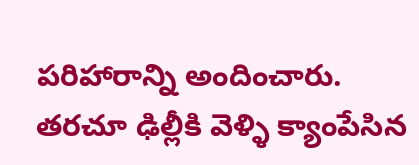పరిహారాన్ని అందించారు. తరచూ ఢిల్లీకి వెళ్ళి క్యాంపేసిన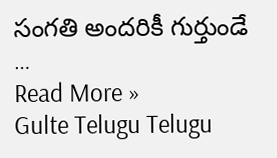సంగతి అందరికీ గుర్తుండే …
Read More »
Gulte Telugu Telugu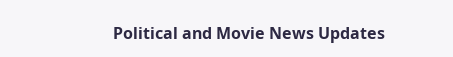Political and Movie News Updates